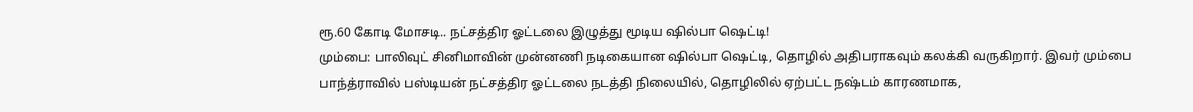ரூ.60 கோடி மோசடி.. நட்சத்திர ஓட்டலை இழுத்து மூடிய ஷில்பா ஷெட்டி!
மும்பை: பாலிவுட் சினிமாவின் முன்னணி நடிகையான ஷில்பா ஷெட்டி, தொழில் அதிபராகவும் கலக்கி வருகிறார். இவர் மும்பை பாந்த்ராவில் பஸ்டியன் நட்சத்திர ஓட்டலை நடத்தி நிலையில், தொழிலில் ஏற்பட்ட நஷ்டம் காரணமாக,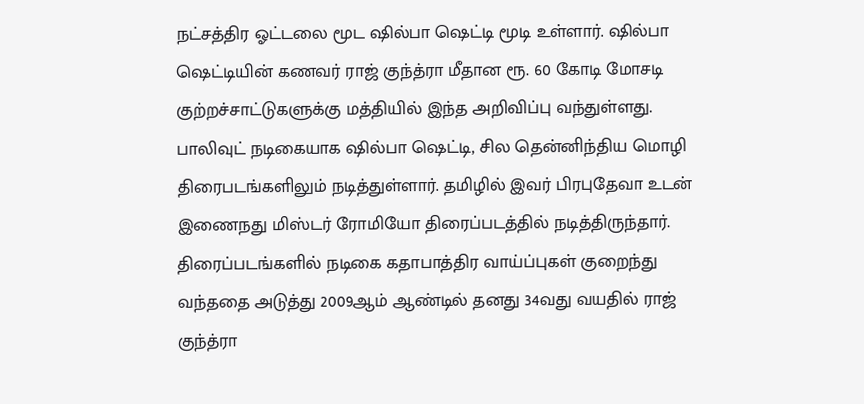நட்சத்திர ஓட்டலை மூட ஷில்பா ஷெட்டி மூடி உள்ளார். ஷில்பா ஷெட்டியின் கணவர் ராஜ் குந்த்ரா மீதான ரூ. 60 கோடி மோசடி குற்றச்சாட்டுகளுக்கு மத்தியில் இந்த அறிவிப்பு வந்துள்ளது.
பாலிவுட் நடிகையாக ஷில்பா ஷெட்டி, சில தென்னிந்திய மொழி திரைபடங்களிலும் நடித்துள்ளார். தமிழில் இவர் பிரபுதேவா உடன் இணைநது மிஸ்டர் ரோமியோ திரைப்படத்தில் நடித்திருந்தார். திரைப்படங்களில் நடிகை கதாபாத்திர வாய்ப்புகள் குறைந்து வந்ததை அடுத்து 2009ஆம் ஆண்டில் தனது 34வது வயதில் ராஜ் குந்த்ரா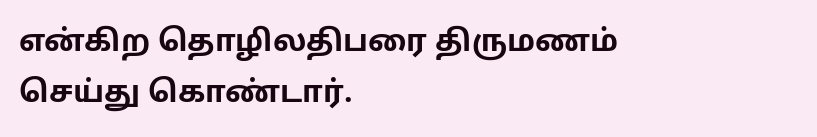என்கிற தொழிலதிபரை திருமணம் செய்து கொண்டார்.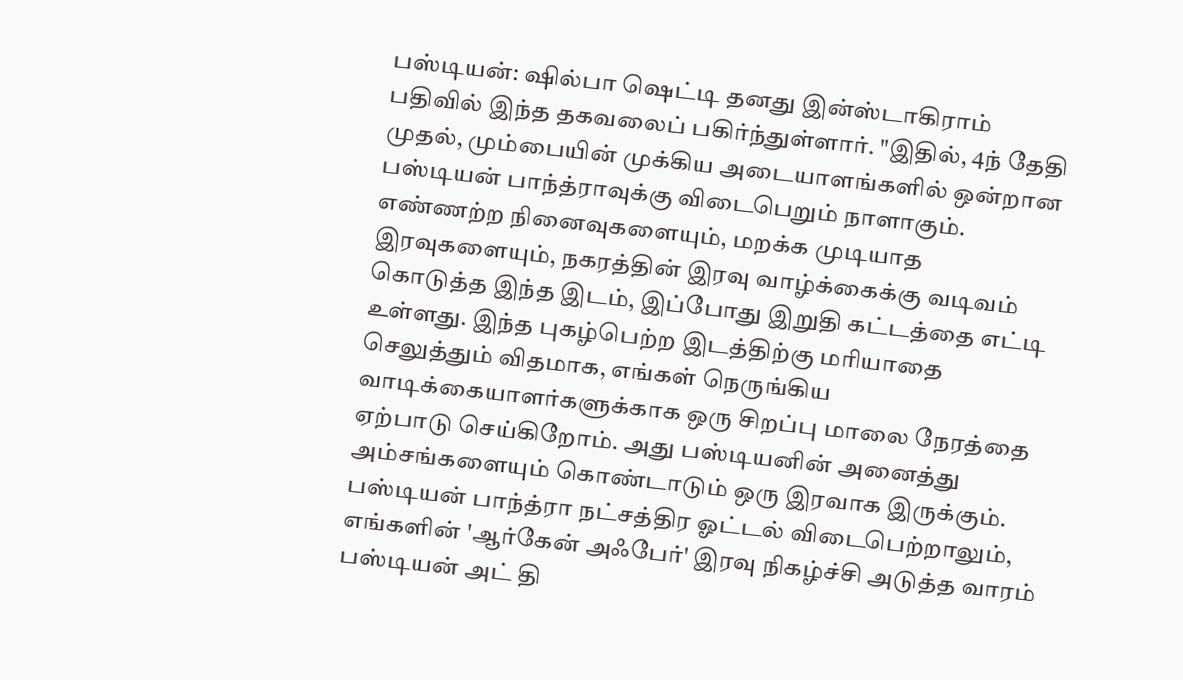பஸ்டியன்: ஷில்பா ஷெட்டி தனது இன்ஸ்டாகிராம் பதிவில் இந்த தகவலைப் பகிர்ந்துள்ளார். "இதில், 4ந் தேதி முதல், மும்பையின் முக்கிய அடையாளங்களில் ஒன்றான பஸ்டியன் பாந்த்ராவுக்கு விடைபெறும் நாளாகும். எண்ணற்ற நினைவுகளையும், மறக்க முடியாத இரவுகளையும், நகரத்தின் இரவு வாழ்க்கைக்கு வடிவம் கொடுத்த இந்த இடம், இப்போது இறுதி கட்டத்தை எட்டி உள்ளது. இந்த புகழ்பெற்ற இடத்திற்கு மரியாதை செலுத்தும் விதமாக, எங்கள் நெருங்கிய வாடிக்கையாளர்களுக்காக ஒரு சிறப்பு மாலை நேரத்தை ஏற்பாடு செய்கிறோம். அது பஸ்டியனின் அனைத்து அம்சங்களையும் கொண்டாடும் ஒரு இரவாக இருக்கும். பஸ்டியன் பாந்த்ரா நட்சத்திர ஓட்டல் விடைபெற்றாலும், எங்களின் 'ஆர்கேன் அஃபேர்' இரவு நிகழ்ச்சி அடுத்த வாரம் பஸ்டியன் அட் தி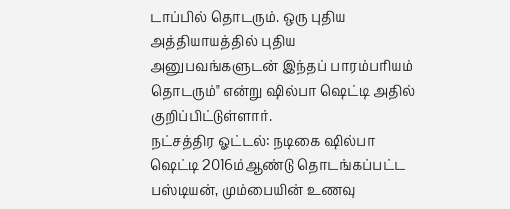டாப்பில் தொடரும். ஒரு புதிய அத்தியாயத்தில் புதிய அனுபவங்களுடன் இந்தப் பாரம்பரியம் தொடரும்" என்று ஷில்பா ஷெட்டி அதில் குறிப்பிட்டுள்ளார்.
நட்சத்திர ஓட்டல்: நடிகை ஷில்பா ஷெட்டி 2016ம்ஆண்டு தொடங்கப்பட்ட பஸ்டியன், மும்பையின் உணவு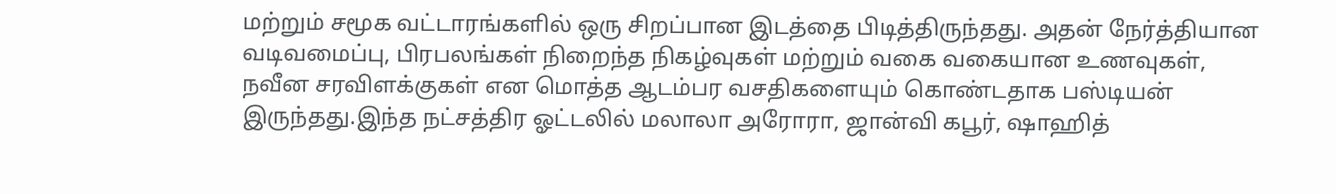மற்றும் சமூக வட்டாரங்களில் ஒரு சிறப்பான இடத்தை பிடித்திருந்தது. அதன் நேர்த்தியான வடிவமைப்பு, பிரபலங்கள் நிறைந்த நிகழ்வுகள் மற்றும் வகை வகையான உணவுகள், நவீன சரவிளக்குகள் என மொத்த ஆடம்பர வசதிகளையும் கொண்டதாக பஸ்டியன் இருந்தது.இந்த நட்சத்திர ஓட்டலில் மலாலா அரோரா, ஜான்வி கபூர், ஷாஹித்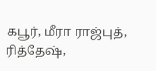கபூர், மீரா ராஜ்புத், ரித்தேஷ்,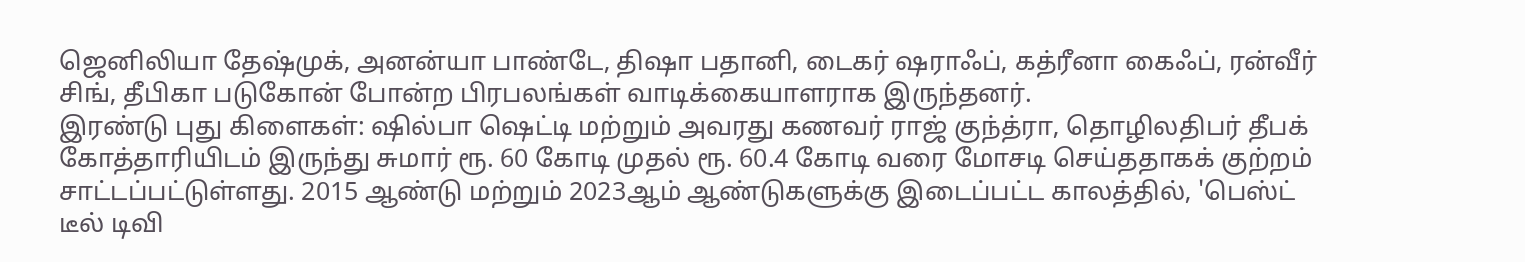ஜெனிலியா தேஷ்முக், அனன்யா பாண்டே, திஷா பதானி, டைகர் ஷராஃப், கத்ரீனா கைஃப், ரன்வீர் சிங், தீபிகா படுகோன் போன்ற பிரபலங்கள் வாடிக்கையாளராக இருந்தனர்.
இரண்டு புது கிளைகள்: ஷில்பா ஷெட்டி மற்றும் அவரது கணவர் ராஜ் குந்த்ரா, தொழிலதிபர் தீபக் கோத்தாரியிடம் இருந்து சுமார் ரூ. 60 கோடி முதல் ரூ. 60.4 கோடி வரை மோசடி செய்ததாகக் குற்றம் சாட்டப்பட்டுள்ளது. 2015 ஆண்டு மற்றும் 2023ஆம் ஆண்டுகளுக்கு இடைப்பட்ட காலத்தில், 'பெஸ்ட் டீல் டிவி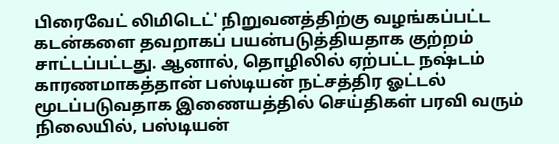பிரைவேட் லிமிடெட்' நிறுவனத்திற்கு வழங்கப்பட்ட கடன்களை தவறாகப் பயன்படுத்தியதாக குற்றம் சாட்டப்பட்டது. ஆனால், தொழிலில் ஏற்பட்ட நஷ்டம் காரணமாகத்தான் பஸ்டியன் நட்சத்திர ஓட்டல் மூடப்படுவதாக இணையத்தில் செய்திகள் பரவி வரும் நிலையில், பஸ்டியன்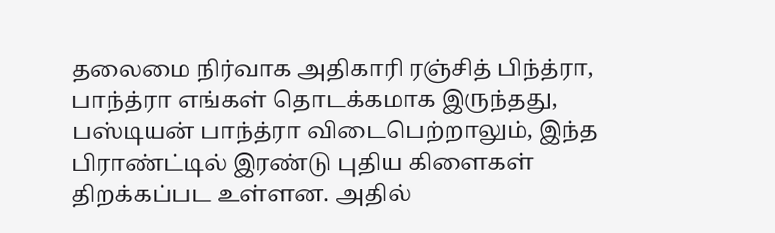தலைமை நிர்வாக அதிகாரி ரஞ்சித் பிந்த்ரா, பாந்த்ரா எங்கள் தொடக்கமாக இருந்தது, பஸ்டியன் பாந்த்ரா விடைபெற்றாலும், இந்த பிராண்ட்டில் இரண்டு புதிய கிளைகள் திறக்கப்பட உள்ளன. அதில்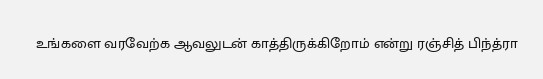உங்களை வரவேற்க ஆவலுடன் காத்திருக்கிறோம் என்று ரஞ்சித் பிந்த்ரா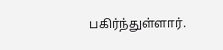பகிர்ந்துள்ளார்.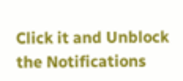Click it and Unblock the Notifications